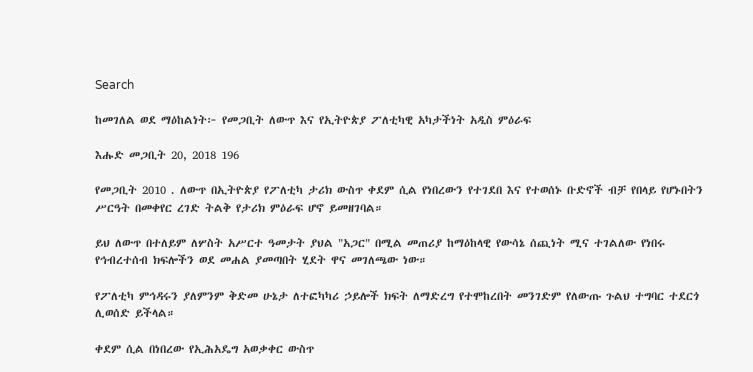Search

ከመገለል ወደ ማዕከልነት፦ የመጋቢት ለውጥ እና የኢትዮጵያ ፖለቲካዊ አካታችነት አዲስ ምዕራፍ

እሑድ መጋቢት 20, 2018 196

የመጋቢት 2010 . ለውጥ በኢትዮጵያ የፖለቲካ ታሪክ ውስጥ ቀደም ሲል የነበረውን የተገደበ እና የተወሰኑ ቡድኖች ብቻ የበላይ የሆኑበትን ሥርዓት በመቀየር ረገድ ትልቅ የታሪክ ምዕራፍ ሆኖ ይመዘገባል።

ይህ ለውጥ በተለይም ለሦስት አሥርተ ዓመታት ያህል "አጋር" በሚል መጠሪያ ከማዕከላዊ የውሳኔ ሰጪነት ሚና ተገልለው የነበሩ የኅብረተሰብ ክፍሎችን ወደ መሐል ያመጣበት ሂደት ዋና መገለጫው ነው።

የፖለቲካ ምኅዳሩን ያለምንም ቅድመ ሁኔታ ለተፎካካሪ ኃይሎች ክፍት ለማድረግ የተሞከረበት መንገድም የለውጡ ጉልህ ተግባር ተደርጎ ሊወሰድ ይችላል።

ቀደም ሲል በነበረው የኢሕአዴግ አወቃቀር ውስጥ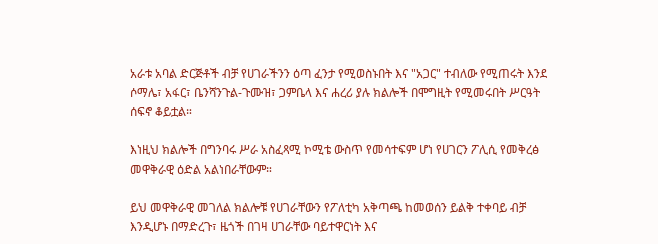አራቱ አባል ድርጅቶች ብቻ የሀገራችንን ዕጣ ፈንታ የሚወስኑበት እና "አጋር" ተብለው የሚጠሩት እንደ ሶማሌ፣ አፋር፣ ቤንሻንጉል-ጉሙዝ፣ ጋምቤላ እና ሐረሪ ያሉ ክልሎች በሞግዚት የሚመሩበት ሥርዓት ሰፍኖ ቆይቷል።

እነዚህ ክልሎች በግንባሩ ሥራ አስፈጻሚ ኮሚቴ ውስጥ የመሳተፍም ሆነ የሀገርን ፖሊሲ የመቅረፅ መዋቅራዊ ዕድል አልነበራቸውም።

ይህ መዋቅራዊ መገለል ክልሎቹ የሀገራቸውን የፖለቲካ አቅጣጫ ከመወሰን ይልቅ ተቀባይ ብቻ እንዲሆኑ በማድረጉ፣ ዜጎች በገዛ ሀገራቸው ባይተዋርነት እና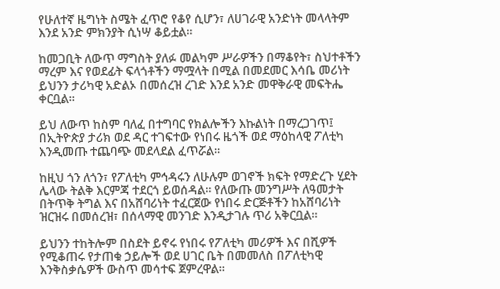የሁለተኛ ዜግነት ስሜት ፈጥሮ የቆየ ሲሆን፣ ለሀገራዊ አንድነት መላላትም እንደ አንድ ምክንያት ሲነሣ ቆይቷል።

ከመጋቢት ለውጥ ማግስት ያለፉ መልካም ሥራዎችን በማቆየት፣ ስህተቶችን ማረም እና የወደፊት ፍላጎቶችን ማሟላት በሚል በመደመር እሳቤ መሪነት ይህንን ታሪካዊ አድልኦ በመሰረዝ ረገድ እንደ አንድ መዋቅራዊ መፍትሔ ቀርቧል።

ይህ ለውጥ ከስም ባለፈ በተግባር የክልሎችን እኩልነት በማረጋገጥ፤ በኢትዮጵያ ታሪክ ወደ ዳር ተገፍተው የነበሩ ዜጎች ወደ ማዕከላዊ ፖለቲካ እንዲመጡ ተጨባጭ መደላደል ፈጥሯል።

ከዚህ ጎን ለጎን፣ የፖለቲካ ምኅዳሩን ለሁሉም ወገኖች ክፍት የማድረጉ ሂደት ሌላው ትልቅ እርምጃ ተደርጎ ይወሰዳል። የለውጡ መንግሥት ለዓመታት በትጥቅ ትግል እና በአሸባሪነት ተፈርጀው የነበሩ ድርጅቶችን ከአሸባሪነት ዝርዝሩ በመሰረዝ፣ በሰላማዊ መንገድ እንዲታገሉ ጥሪ አቅርቧል።

ይህንን ተከትሎም በስደት ይኖሩ የነበሩ የፖለቲካ መሪዎች እና በሺዎች የሚቆጠሩ የታጠቁ ኃይሎች ወደ ሀገር ቤት በመመለስ በፖለቲካዊ እንቅስቃሴዎች ውስጥ መሳተፍ ጀምረዋል።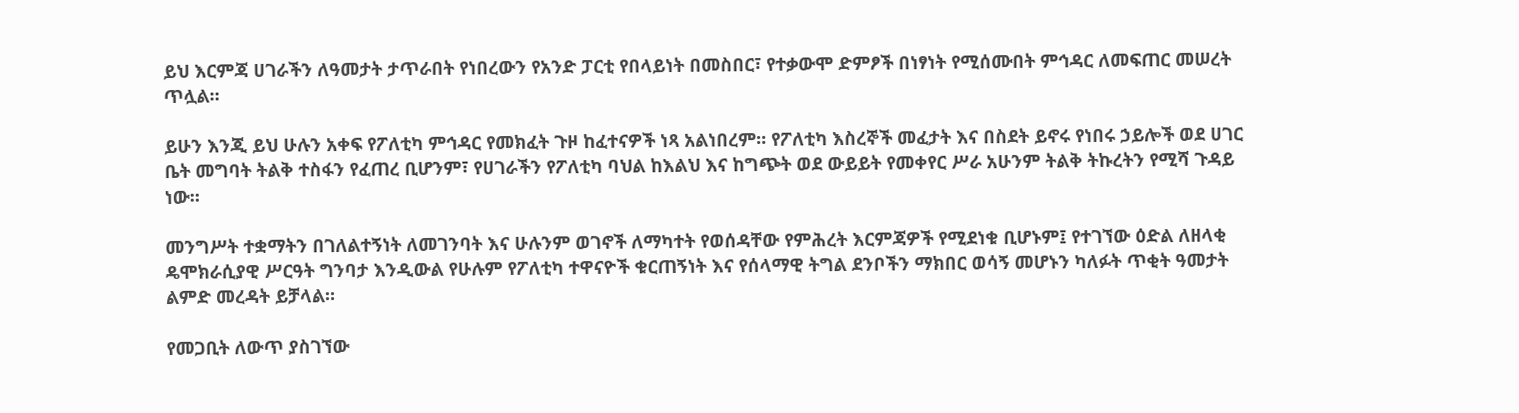ይህ እርምጃ ሀገራችን ለዓመታት ታጥራበት የነበረውን የአንድ ፓርቲ የበላይነት በመስበር፣ የተቃውሞ ድምፆች በነፃነት የሚሰሙበት ምኅዳር ለመፍጠር መሠረት ጥሏል።

ይሁን እንጂ ይህ ሁሉን አቀፍ የፖለቲካ ምኅዳር የመክፈት ጉዞ ከፈተናዎች ነጻ አልነበረም። የፖለቲካ እስረኞች መፈታት እና በስደት ይኖሩ የነበሩ ኃይሎች ወደ ሀገር ቤት መግባት ትልቅ ተስፋን የፈጠረ ቢሆንም፣ የሀገራችን የፖለቲካ ባህል ከእልህ እና ከግጭት ወደ ውይይት የመቀየር ሥራ አሁንም ትልቅ ትኩረትን የሚሻ ጉዳይ ነው።

መንግሥት ተቋማትን በገለልተኝነት ለመገንባት እና ሁሉንም ወገኖች ለማካተት የወሰዳቸው የምሕረት እርምጃዎች የሚደነቁ ቢሆኑም፤ የተገኘው ዕድል ለዘላቂ ዴሞክራሲያዊ ሥርዓት ግንባታ እንዲውል የሁሉም የፖለቲካ ተዋናዮች ቁርጠኝነት እና የሰላማዊ ትግል ደንቦችን ማክበር ወሳኝ መሆኑን ካለፉት ጥቂት ዓመታት ልምድ መረዳት ይቻላል።

የመጋቢት ለውጥ ያስገኘው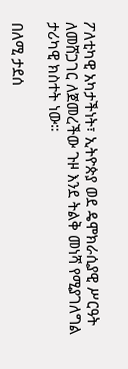ፖለቲካዊ አካታችነት፣ ኢትዮጵያ ወደ ዴሞክራሲያዊ ሥርዓት ለመሸጋገር ለጀመረችው ጉዞ እንደ ትልቅ መነሻ የሚያገለግል ታሪካዊ ክስተት ነው።

በለሚ ታደሰ